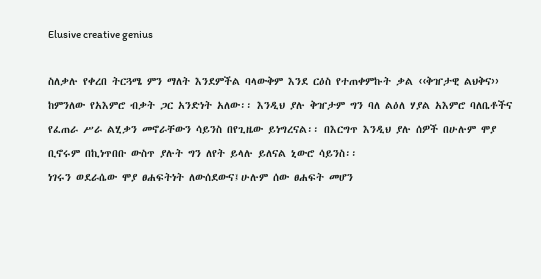Elusive creative genius

ስለቃሉ የቀረበ ትርጓሜ ምን ማለት እንደምችል ባላውቅም እንደ ርዕስ የተጠቀምኩት ቃል ‹‹ቅዠታዊ ልህቅና›› ከምንለው የአእምሮ ብቃት ጋር አንድነት አለው፡፡ እንዲህ ያሉ ቅዠታም ግን ባለ ልዕለ ሃያል አእምሮ ባለቤቶችና የፈጠራ ሥራ ልሂቃን መኖራቸውን ሳይንስ በየጊዜው ይነግረናል፡፡ በእርግጥ እንዲህ ያሉ ሰዎች በሁሉም ሞያ ቢኖሩም በኪነጥበቡ ውስጥ ያሉት ግን ለየት ይላሉ ይለናል ኒውሮ ሳይንስ፡፡
ነገሩን ወደራሴው ሞያ ፀሐፍትነት ለውሰደውና፤ሁሉም ሰው ፀሐፍት መሆን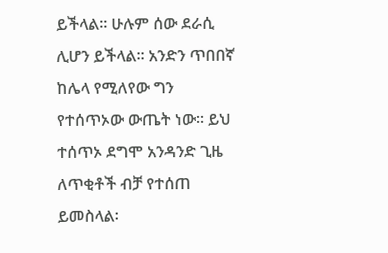ይችላል፡፡ ሁሉም ሰው ደራሲ ሊሆን ይችላል፡፡ አንድን ጥበበኛ ከሌላ የሚለየው ግን የተሰጥኦው ውጤት ነው፡፡ ይህ ተሰጥኦ ደግሞ አንዳንድ ጊዜ ለጥቂቶች ብቻ የተሰጠ ይመስላል፡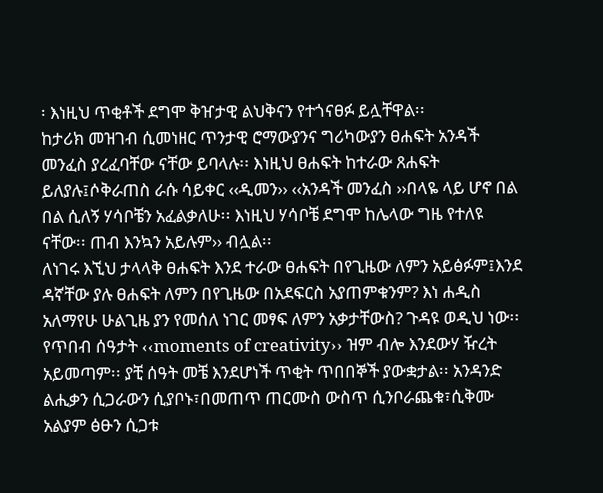፡ እነዚህ ጥቂቶች ደግሞ ቅዠታዊ ልህቅናን የተጎናፀፉ ይሏቸዋል፡፡
ከታሪክ መዝገብ ሲመነዘር ጥንታዊ ሮማውያንና ግሪካውያን ፀሐፍት አንዳች መንፈስ ያረፈባቸው ናቸው ይባላሉ፡፡ እነዚህ ፀሐፍት ከተራው ጸሐፍት ይለያሉ፤ሶቅራጠስ ራሱ ሳይቀር ‹‹ዲመን›› ‹‹አንዳች መንፈስ ››በላዬ ላይ ሆኖ በል በል ሲለኝ ሃሳቦቼን አፈልቃለሁ፡፡ እነዚህ ሃሳቦቼ ደግሞ ከሌላው ግዜ የተለዩ ናቸው፡፡ ጠብ እንኳን አይሉም›› ብሏል፡፡
ለነገሩ እኚህ ታላላቅ ፀሐፍት እንደ ተራው ፀሐፍት በየጊዜው ለምን አይፅፉም፤እንደ ዳኛቸው ያሉ ፀሐፍት ለምን በየጊዜው በአደፍርስ አያጠምቁንም? እነ ሐዲስ አለማየሁ ሁልጊዜ ያን የመሰለ ነገር መፃፍ ለምን አቃታቸውስ? ጉዳዩ ወዲህ ነው፡፡ የጥበብ ሰዓታት ‹‹moments of creativity›› ዝም ብሎ እንደውሃ ዥረት አይመጣም፡፡ ያቺ ሰዓት መቼ እንደሆነች ጥቂት ጥበበኞች ያውቋታል፡፡ አንዳንድ ልሒቃን ሲጋራውን ሲያቦኑ፣በመጠጥ ጠርሙስ ውስጥ ሲንቦራጨቁ፣ሲቅሙ አልያም ፅፁን ሲጋቱ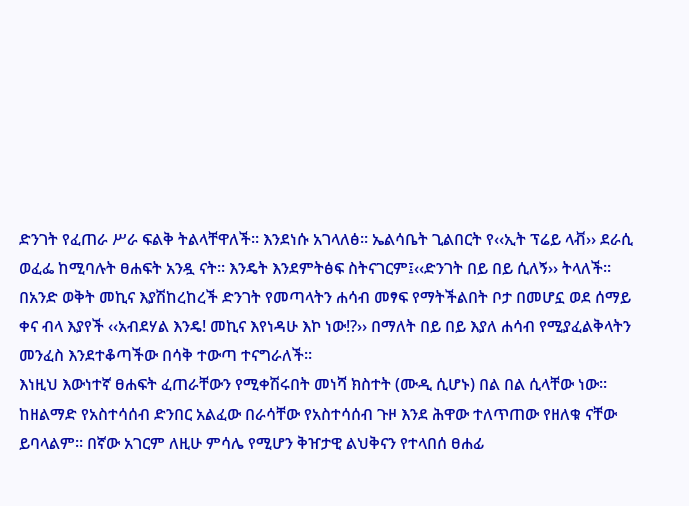ድንገት የፈጠራ ሥራ ፍልቅ ትልላቸዋለች፡፡ እንደነሱ አገላለፅ፡፡ ኤልሳቤት ጊልበርት የ‹‹ኢት ፕሬይ ላቭ›› ደራሲ ወፈፌ ከሚባሉት ፀሐፍት አንዷ ናት፡፡ እንዴት እንደምትፅፍ ስትናገርም፤‹‹ድንገት በይ በይ ሲለኝ›› ትላለች፡፡ በአንድ ወቅት መኪና እያሽከረከረች ድንገት የመጣላትን ሐሳብ መፃፍ የማትችልበት ቦታ በመሆኗ ወደ ሰማይ ቀና ብላ እያየች ‹‹አብደሃል እንዴ! መኪና እየነዳሁ እኮ ነው!?›› በማለት በይ በይ እያለ ሐሳብ የሚያፈልቅላትን መንፈስ እንደተቆጣችው በሳቅ ተውጣ ተናግራለች፡፡
እነዚህ እውነተኛ ፀሐፍት ፈጠራቸውን የሚቀሽሩበት መነሻ ክስተት (ሙዲ ሲሆኑ) በል በል ሲላቸው ነው፡፡ ከዘልማድ የአስተሳሰብ ድንበር አልፈው በራሳቸው የአስተሳሰብ ጉዞ እንደ ሕዋው ተለጥጠው የዘለቁ ናቸው ይባላልም፡፡ በኛው አገርም ለዚሁ ምሳሌ የሚሆን ቅዠታዊ ልህቅናን የተላበሰ ፀሐፊ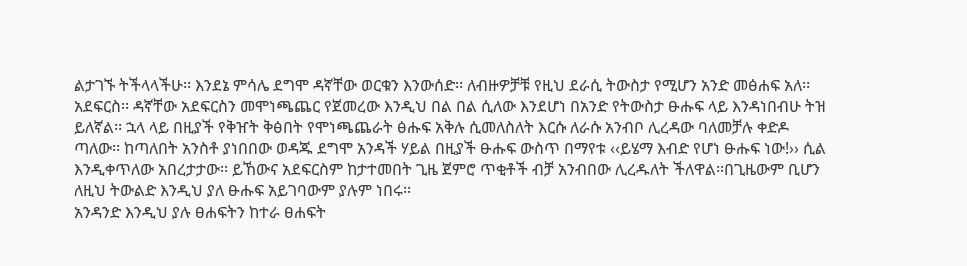ልታገኙ ትችላላችሁ፡፡ እንደኔ ምሳሌ ደግሞ ዳኛቸው ወርቁን እንውሰድ፡፡ ለብዙዎቻቹ የዚህ ደራሲ ትውስታ የሚሆን አንድ መፅሐፍ አለ፡፡ አደፍርስ፡፡ ዳኛቸው አደፍርስን መሞነጫጨር የጀመረው እንዲህ በል በል ሲለው እንደሆነ በአንድ የትውስታ ፁሑፍ ላይ እንዳነበብሁ ትዝ ይለኛል፡፡ ኋላ ላይ በዚያች የቅዠት ቅፅበት የሞነጫጨራት ፅሑፍ አቅሉ ሲመለስለት እርሱ ለራሱ አንብቦ ሊረዳው ባለመቻሉ ቀድዶ ጣለው፡፡ ከጣለበት አንስቶ ያነበበው ወዳጁ ደግሞ አንዳች ሃይል በዚያች ፁሑፍ ውስጥ በማየቱ ‹‹ይሄማ እብድ የሆነ ፁሑፍ ነው!›› ሲል እንዲቀጥለው አበረታታው፡፡ ይኸውና አደፍርስም ከታተመበት ጊዜ ጀምሮ ጥቂቶች ብቻ አንብበው ሊረዱለት ችለዋል፡፡በጊዜውም ቢሆን ለዚህ ትውልድ እንዲህ ያለ ፁሑፍ አይገባውም ያሉም ነበሩ፡፡
አንዳንድ እንዲህ ያሉ ፀሐፍትን ከተራ ፀሐፍት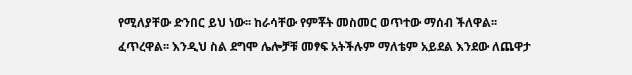የሚለያቸው ድንበር ይህ ነው፡፡ ከራሳቸው የምቾት መስመር ወጥተው ማሰብ ችለዋል፡፡ ፈጥረዋል፡፡ እንዲህ ስል ደግሞ ሌሎቻቹ መፃፍ አትችሉም ማለቴም አይደል እንደው ለጨዋታ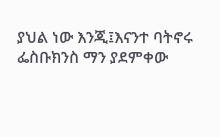ያህል ነው እንጂ፤እናንተ ባትኖሩ ፌስቡክንስ ማን ያደምቀው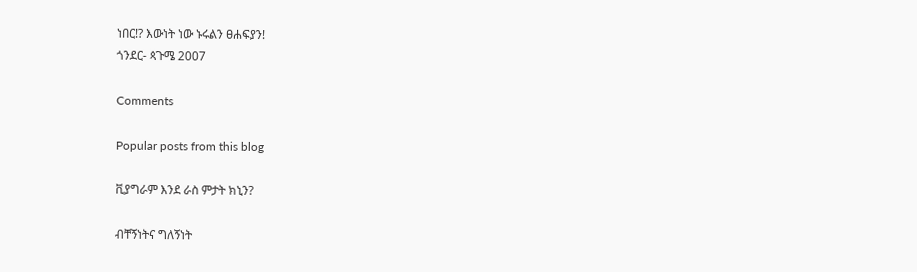ነበር!? እውነት ነው ኑሩልን ፀሐፍያን!
ጎንደር- ጳጉሜ 2007

Comments

Popular posts from this blog

ቪያግራም እንደ ራስ ምታት ክኒን?

ብቸኝነትና ግለኝነት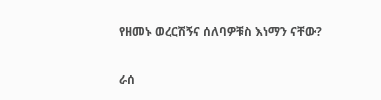የዘመኑ ወረርሽኝና ሰለባዎቹስ እነማን ናቸው?

ራሰ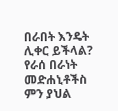በራበት እንዴት ሊቀር ይችላል? የራሰ በራነት መድሐኒቶችስ ምን ያህል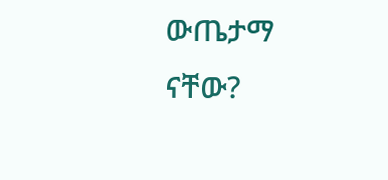ውጤታማ ናቸው?